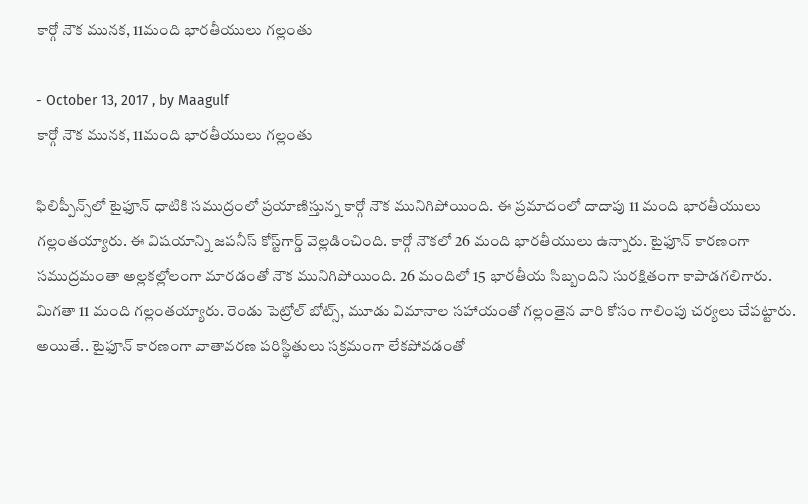కార్గో నౌక మునక, 11మంది భారతీయులు గల్లంతు

- October 13, 2017 , by Maagulf
కార్గో నౌక మునక, 11మంది భారతీయులు గల్లంతు

ఫిలిప్పీన్స్‌లో టైఫూన్‌ ధాటికి సముద్రంలో ప్రయాణిస్తున్న కార్గో నౌక మునిగిపోయింది. ఈ ప్రమాదంలో దాదాపు 11 మంది భారతీయులు గల్లంతయ్యారు. ఈ విషయాన్ని జపనీస్‌ కోస్ట్‌గార్డ్‌ వెల్లడించింది. కార్గో నౌకలో 26 మంది భారతీయులు ఉన్నారు. టైఫూన్‌ కారణంగా సముద్రమంతా అల్లకల్లోలంగా మారడంతో నౌక మునిగిపోయింది. 26 మందిలో 15 భారతీయ సిబ్బందిని సురక్షితంగా కాపాడగలిగారు. మిగతా 11 మంది గల్లంతయ్యారు. రెండు పెట్రోల్‌ బోట్స్‌, మూడు విమానాల సహాయంతో గల్లంతైన వారి కోసం గాలింపు చర్యలు చేపట్టారు. అయితే.. టైఫూన్‌ కారణంగా వాతావరణ పరిస్థితులు సక్రమంగా లేకపోవడంతో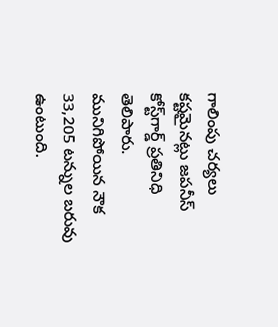గాలింపు చర్యలు కష్టమైనట్లు జపనీస్‌ కోస్ట్‌గార్డ్‌ ప్రతినిధి తెలిపారు. మునిగిపోయిన నౌక 33,205 టన్నుల బరువు ఉంటుంది.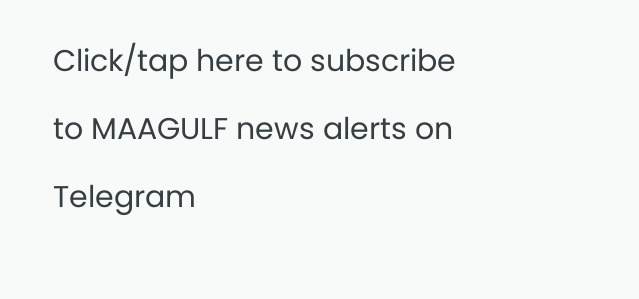Click/tap here to subscribe to MAAGULF news alerts on Telegram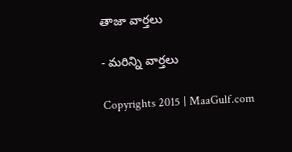తాజా వార్తలు

- మరిన్ని వార్తలు

Copyrights 2015 | MaaGulf.com